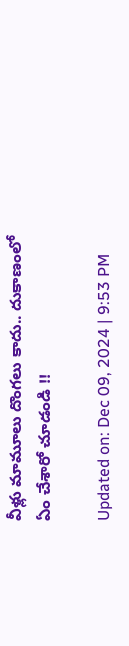వీళ్లు మామూలు దొంగలు కాదు.. దుకాణంలో ఏం చేశారో చూడండి !!

Updated on: Dec 09, 2024 | 9:53 PM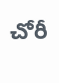చోరీ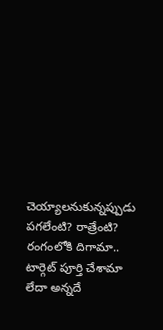చెయ్యాలనుకున్నప్పుడు పగలేంటి? రాత్రేంటి? రంగంలోకి దిగామా.. టార్గెట్‌ పూర్తి చేశామా లేదా అన్నదే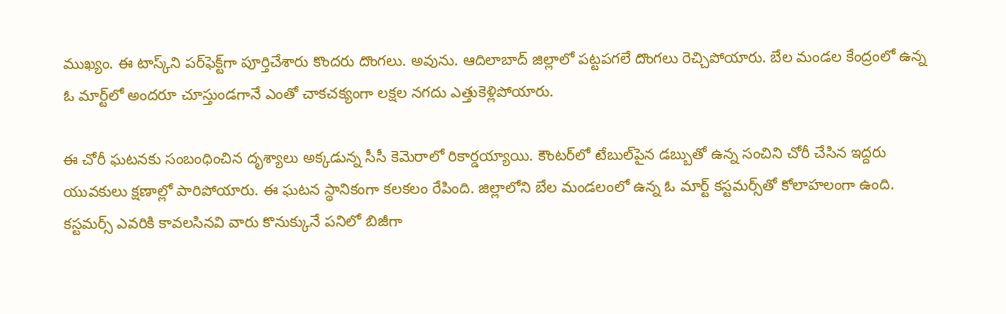ముఖ్యం. ఈ టాస్క్‌ని పర్‌ఫెక్ట్‌గా పూర్తిచేశారు కొందరు దొంగలు. అవును. ఆదిలాబాద్‌ జిల్లాలో పట్టపగలే దొంగలు రెచ్చిపోయారు. బేల మండల కేంద్రంలో ఉన్న ఓ మార్ట్‌లో అందరూ చూస్తుండగానే ఎంతో చాకచక్యంగా లక్షల నగదు ఎత్తుకెళ్లిపోయారు.

ఈ చోరీ ఘటనకు సంబంధించిన దృశ్యాలు అక్కడున్న సీసీ కెమెరాలో రికార్డయ్యాయి. కౌంటర్‌లో టేబుల్‌పైన డబ్బుతో ఉన్న సంచిని చోరీ చేసిన ఇద్దరు యువకులు క్షణాల్లో పారిపోయారు. ఈ ఘటన స్థానికంగా కలకలం రేపింది. జిల్లాలోని బేల మండలంలో ఉన్న ఓ మార్ట్ కస్టమర్స్‌తో కోలాహలంగా ఉంది. కస్టమర్స్‌ ఎవరికి కావలసినవి వారు కొనుక్కునే పనిలో బిజీగా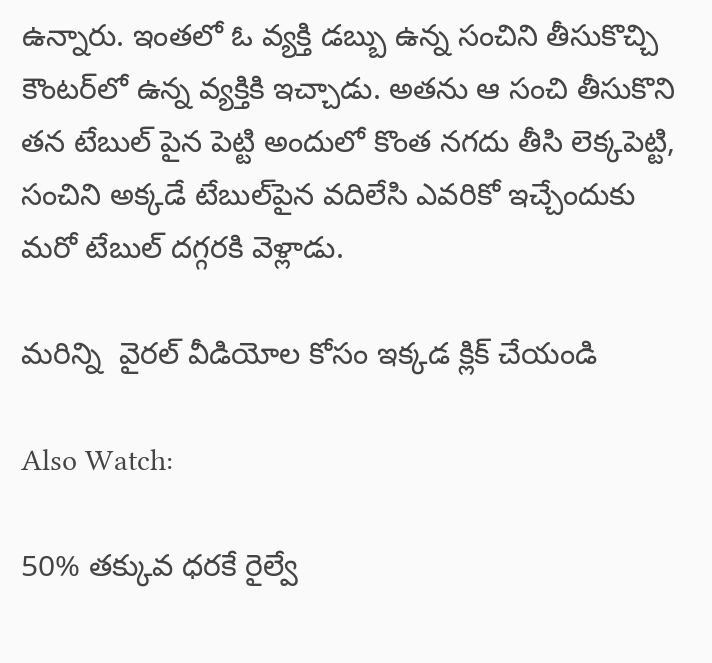ఉన్నారు. ఇంతలో ఓ వ్యక్తి డబ్బు ఉన్న సంచిని తీసుకొచ్చి కౌంటర్‌లో ఉన్న వ్యక్తికి ఇచ్చాడు. అతను ఆ సంచి తీసుకొని తన టేబుల్‌ పైన పెట్టి అందులో కొంత నగదు తీసి లెక్కపెట్టి, సంచిని అక్కడే టేబుల్‌పైన వదిలేసి ఎవరికో ఇచ్చేందుకు మరో టేబుల్‌ దగ్గరకి వెళ్లాడు.

మరిన్ని  వైరల్ వీడియోల కోసం ఇక్కడ క్లిక్ చేయండి

Also Watch:

50% తక్కువ ధరకే రైల్వే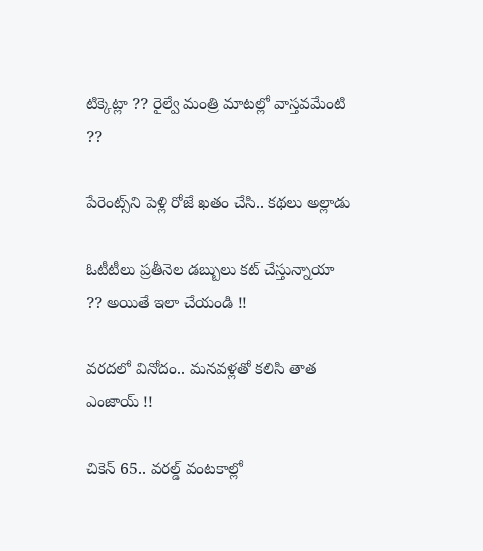టిక్కెట్లా ?? రైల్వే మంత్రి మాటల్లో వాస్తవమేంటి ??

పేరెంట్స్‌ని పెళ్లి రోజే ఖతం చేసి.. కథలు అల్లాడు

ఓటీటీలు ప్రతీనెల డబ్బులు కట్‌ చేస్తున్నాయా ?? అయితే ఇలా చేయండి !!

వరదలో వినోదం.. మనవళ్లతో కలిసి తాత ఎంజాయ్ !!

చికెన్‌ 65.. వరల్డ్‌ వంటకాల్లో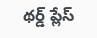థర్డ్‌ ప్లేస్‌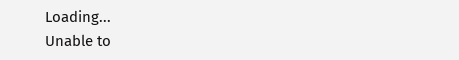Loading...
Unable to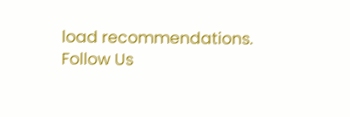load recommendations.
Follow Us